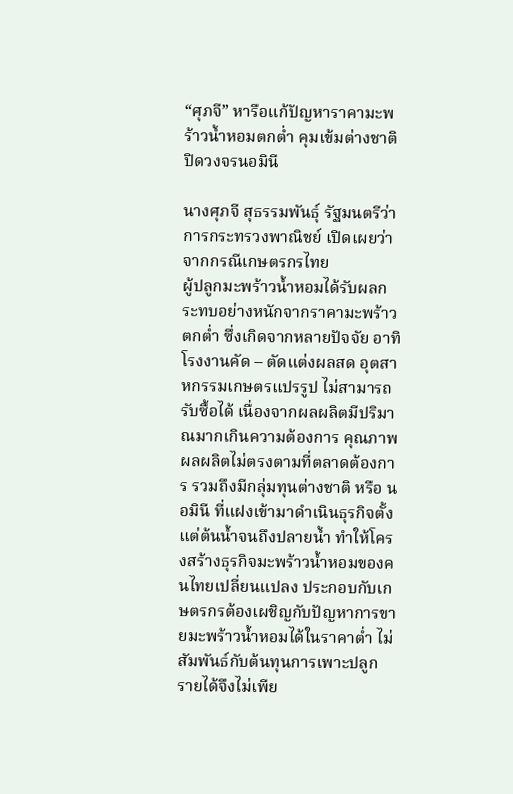“ศุภจี” หารือแก้ปัญหาราคามะพร้าวน้ำหอมตกต่ำ คุมเข้มต่างชาติ ปิดวงจรนอมินี

นางศุภจี สุธรรมพันธุ์ รัฐมนตรีว่าการกระทรวงพาณิชย์ เปิดเผยว่า จากกรณีเกษตรกรไทย
ผู้ปลูกมะพร้าวน้ำหอมได้รับผลกระทบอย่างหนักจากราคามะพร้าวตกต่ำ ซึ่งเกิดจากหลายปัจจัย อาทิ โรงงานคัด – ตัดแต่งผลสด อุตสาหกรรมเกษตรแปรรูป ไม่สามารถรับซื้อได้ เนื่องจากผลผลิตมีปริมาณมากเกินความต้องการ คุณภาพผลผลิตไม่ตรงตามที่ตลาดต้องการ รวมถึงมีกลุ่มทุนต่างชาติ หรือ นอมินี ที่แฝงเข้ามาดำเนินธุรกิจตั้งแต่ต้นน้ำจนถึงปลายน้ำ ทำให้โครงสร้างธุรกิจมะพร้าวน้ำหอมของคนไทยเปลี่ยนแปลง ประกอบกับเกษตรกรต้องเผชิญกับปัญหาการขายมะพร้าวน้ำหอมได้ในราคาต่ำ ไม่สัมพันธ์กับต้นทุนการเพาะปลูก รายได้จึงไม่เพีย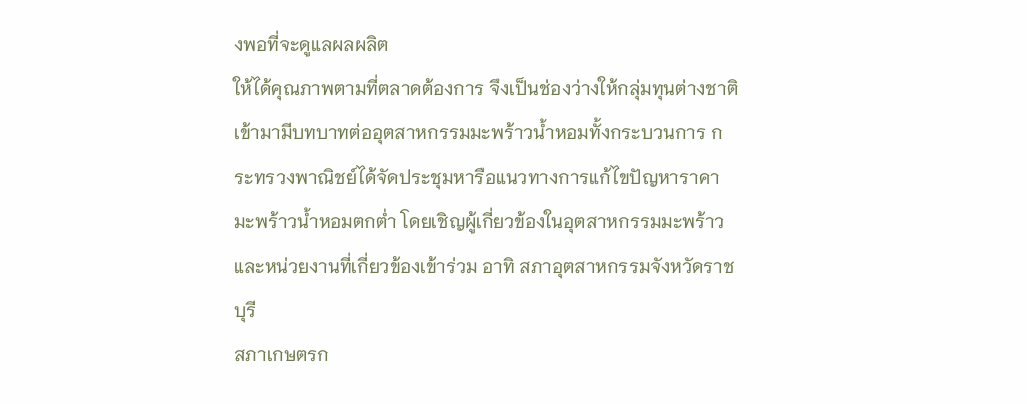งพอที่จะดูแลผลผลิต
ให้ได้คุณภาพตามที่ตลาดต้องการ จึงเป็นช่องว่างให้กลุ่มทุนต่างชาติเข้ามามีบทบาทต่ออุตสาหกรรมมะพร้าวน้ำหอมทั้งกระบวนการ กระทรวงพาณิชย์ได้จัดประชุมหารือแนวทางการแก้ไขปัญหาราคามะพร้าวน้ำหอมตกต่ำ โดยเชิญผู้เกี่ยวข้องในอุตสาหกรรมมะพร้าว และหน่วยงานที่เกี่ยวข้องเข้าร่วม อาทิ สภาอุตสาหกรรมจังหวัดราชบุรี
สภาเกษตรก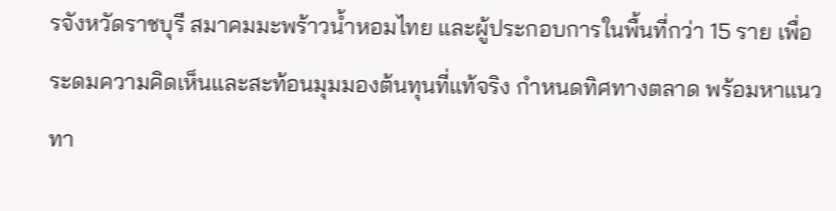รจังหวัดราชบุรี สมาคมมะพร้าวน้ำหอมไทย และผู้ประกอบการในพื้นที่กว่า 15 ราย เพื่อระดมความคิดเห็นและสะท้อนมุมมองต้นทุนที่แท้จริง กำหนดทิศทางตลาด พร้อมหาแนวทา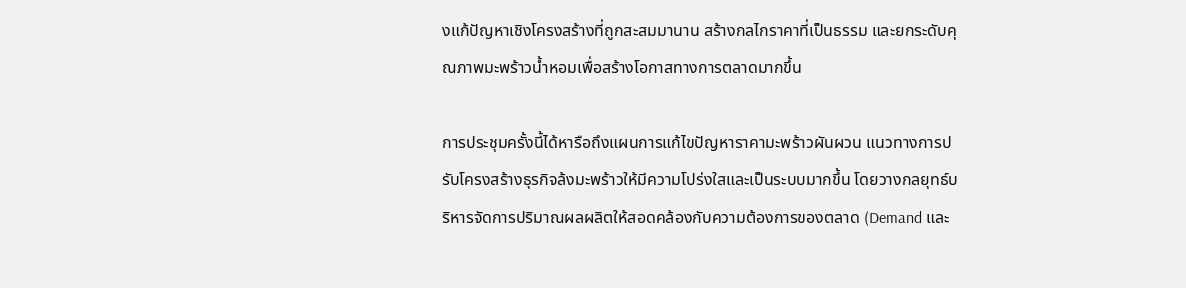งแก้ปัญหาเชิงโครงสร้างที่ถูกสะสมมานาน สร้างกลไกราคาที่เป็นธรรม และยกระดับคุณภาพมะพร้าวน้ำหอมเพื่อสร้างโอกาสทางการตลาดมากขึ้น

การประชุมครั้งนี้ได้หารือถึงแผนการแก้ไขปัญหาราคามะพร้าวผันผวน แนวทางการปรับโครงสร้างธุรกิจล้งมะพร้าวให้มีความโปร่งใสและเป็นระบบมากขึ้น โดยวางกลยุทธ์บริหารจัดการปริมาณผลผลิตให้สอดคล้องกับความต้องการของตลาด (Demand และ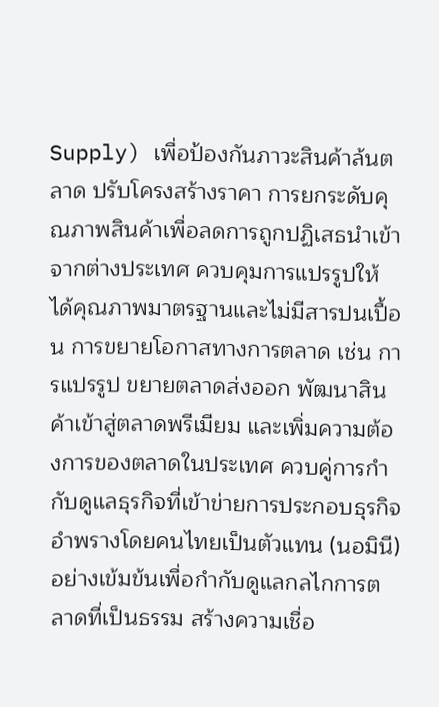Supply) เพื่อป้องกันภาวะสินค้าล้นตลาด ปรับโครงสร้างราคา การยกระดับคุณภาพสินค้าเพื่อลดการถูกปฏิเสธนำเข้าจากต่างประเทศ ควบคุมการแปรรูปให้ได้คุณภาพมาตรฐานและไม่มีสารปนเปื้อน การขยายโอกาสทางการตลาด เช่น การแปรรูป ขยายตลาดส่งออก พัฒนาสินค้าเข้าสู่ตลาดพรีเมียม และเพิ่มความต้องการของตลาดในประเทศ ควบคู่การกำกับดูแลธุรกิจที่เข้าข่ายการประกอบธุรกิจอำพรางโดยคนไทยเป็นตัวแทน (นอมินี) อย่างเข้มข้นเพื่อกำกับดูแลกลไกการตลาดที่เป็นธรรม สร้างความเชื่อ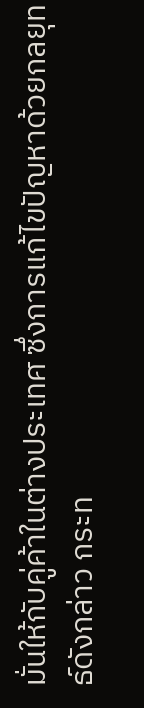มั่นให้กับคู่ค้าในต่างประเทศ ซึ่งการแก้ไขปัญหาด้วยกลยุทธ์ดังกล่าว กระท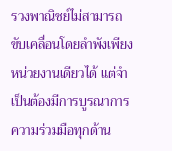รวงพาณิชย์ไม่สามารถขับเคลื่อนโดยลำพังเพียงหน่วยงานเดียวได้ แต่จำเป็นต้องมีการบูรณาการความร่วมมือทุกด้าน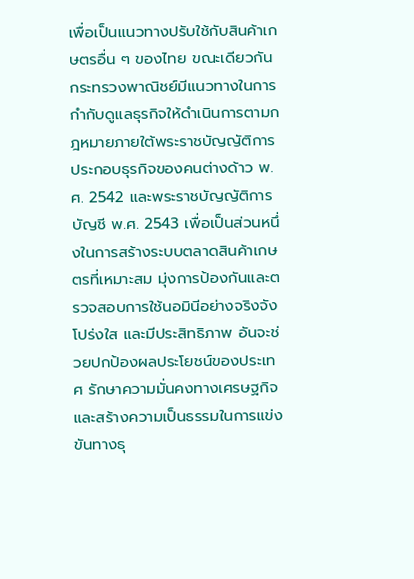เพื่อเป็นแนวทางปรับใช้กับสินค้าเกษตรอื่น ๆ ของไทย ขณะเดียวกันกระทรวงพาณิชย์มีแนวทางในการกำกับดูแลธุรกิจให้ดำเนินการตามกฎหมายภายใต้พระราชบัญญัติการประกอบธุรกิจของคนต่างด้าว พ.ศ. 2542 และพระราชบัญญัติการบัญชี พ.ศ. 2543 เพื่อเป็นส่วนหนึ่งในการสร้างระบบตลาดสินค้าเกษตรที่เหมาะสม มุ่งการป้องกันและตรวจสอบการใช้นอมินีอย่างจริงจัง โปร่งใส และมีประสิทธิภาพ อันจะช่วยปกป้องผลประโยชน์ของประเทศ รักษาความมั่นคงทางเศรษฐกิจ และสร้างความเป็นธรรมในการแข่งขันทางธุ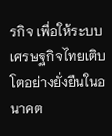รกิจ เพื่อให้ระบบเศรษฐกิจไทยเติบโตอย่างยั่งยืนในอนาคต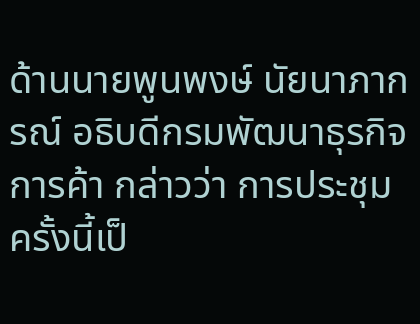ด้านนายพูนพงษ์ นัยนาภากรณ์ อธิบดีกรมพัฒนาธุรกิจการค้า กล่าวว่า การประชุมครั้งนี้เป็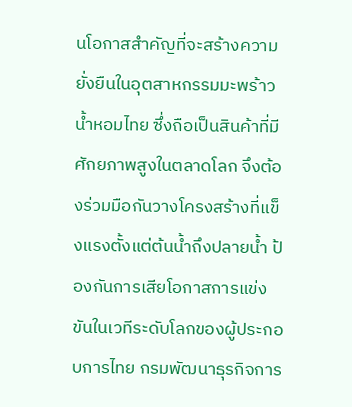นโอกาสสำคัญที่จะสร้างความยั่งยืนในอุตสาหกรรมมะพร้าวน้ำหอมไทย ซึ่งถือเป็นสินค้าที่มีศักยภาพสูงในตลาดโลก จึงต้องร่วมมือกันวางโครงสร้างที่แข็งแรงตั้งแต่ต้นน้ำถึงปลายน้ำ ป้องกันการเสียโอกาสการแข่งขันในเวทีระดับโลกของผู้ประกอบการไทย กรมพัฒนาธุรกิจการ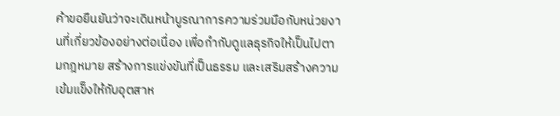ค้าขอยืนยันว่าจะเดินหน้าบูรณาการความร่วมมือกับหน่วยงานที่เกี่ยวข้องอย่างต่อเนื่อง เพื่อกำกับดูแลธุรกิจให้เป็นไปตามกฎหมาย สร้างการแข่งขันที่เป็นธรรม และเสริมสร้างความเข้มแข็งให้กับอุตสาห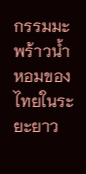กรรมมะพร้าวน้ำหอมของไทยในระยะยาว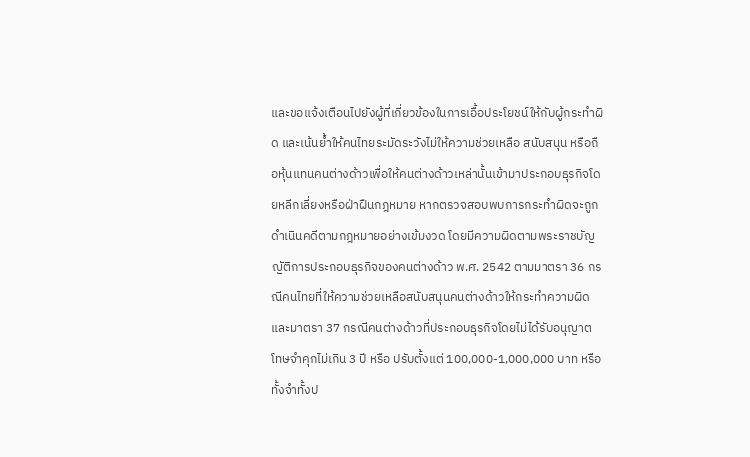และขอแจ้งเตือนไปยังผู้ที่เกี่ยวข้องในการเอื้อประโยชน์ให้กับผู้กระทำผิด และเน้นย้ำให้คนไทยระมัดระวังไม่ให้ความช่วยเหลือ สนับสนุน หรือถือหุ้นแทนคนต่างด้าวเพื่อให้คนต่างด้าวเหล่านั้นเข้ามาประกอบธุรกิจโดยหลีกเลี่ยงหรือฝ่าฝืนกฎหมาย หากตรวจสอบพบการกระทำผิดจะถูกดำเนินคดีตามกฎหมายอย่างเข้มงวด โดยมีความผิดตามพระราชบัญญัติการประกอบธุรกิจของคนต่างด้าว พ.ศ. 2542 ตามมาตรา 36 กรณีคนไทยที่ให้ความช่วยเหลือสนับสนุนคนต่างด้าวให้กระทำความผิด และมาตรา 37 กรณีคนต่างด้าวที่ประกอบธุรกิจโดยไม่ได้รับอนุญาต โทษจำคุกไม่เกิน 3 ปี หรือ ปรับตั้งแต่ 100,000-1,000,000 บาท หรือทั้งจำทั้งป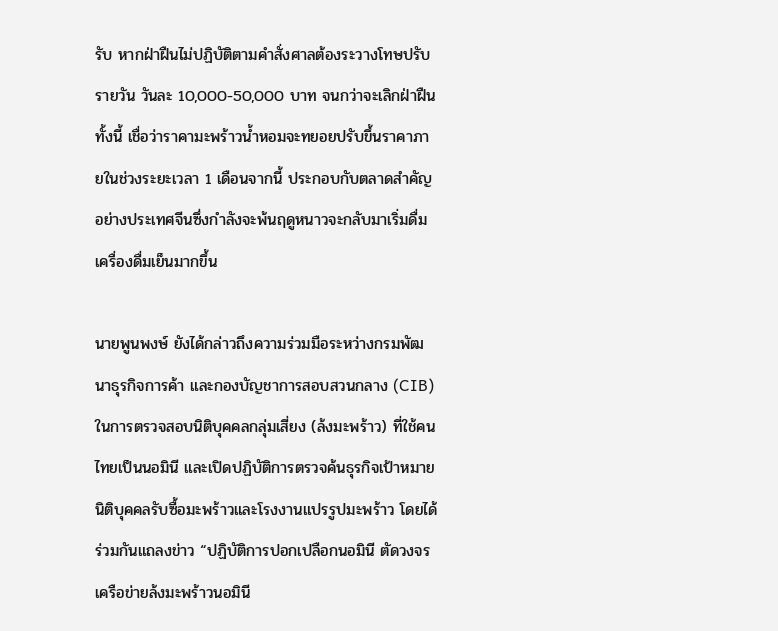รับ หากฝ่าฝืนไม่ปฏิบัติตามคำสั่งศาลต้องระวางโทษปรับรายวัน วันละ 10,000-50,000 บาท จนกว่าจะเลิกฝ่าฝืน ทั้งนี้ เชื่อว่าราคามะพร้าวน้ำหอมจะทยอยปรับขึ้นราคาภายในช่วงระยะเวลา 1 เดือนจากนี้ ประกอบกับตลาดสำคัญอย่างประเทศจีนซึ่งกำลังจะพ้นฤดูหนาวจะกลับมาเริ่มดื่มเครื่องดื่มเย็นมากขึ้น

นายพูนพงษ์ ยังได้กล่าวถึงความร่วมมือระหว่างกรมพัฒนาธุรกิจการค้า และกองบัญชาการสอบสวนกลาง (CIB) ในการตรวจสอบนิติบุคคลกลุ่มเสี่ยง (ล้งมะพร้าว) ที่ใช้คนไทยเป็นนอมินี และเปิดปฏิบัติการตรวจค้นธุรกิจเป้าหมายนิติบุคคลรับซื้อมะพร้าวและโรงงานแปรรูปมะพร้าว โดยได้ร่วมกันแถลงข่าว “ปฏิบัติการปอกเปลือกนอมินี ตัดวงจรเครือข่ายล้งมะพร้าวนอมินี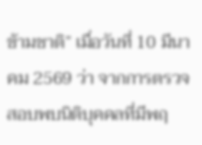ข้ามชาติ” เมื่อวันที่ 10 มีนาคม 2569 ว่า จากการตรวจสอบพบนิติบุคคลที่มีพฤ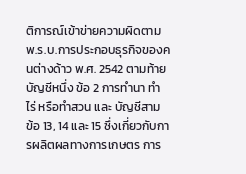ติการณ์เข้าข่ายความผิดตาม พ.ร.บ.การประกอบธุรกิจของคนต่างด้าว พ.ศ. 2542 ตามท้ายบัญชีหนึ่ง ข้อ 2 การทำนา ทำไร่ หรือทำสวน และ บัญชีสาม ข้อ 13, 14 และ 15 ซึ่งเกี่ยวกับการผลิตผลทางการเกษตร การ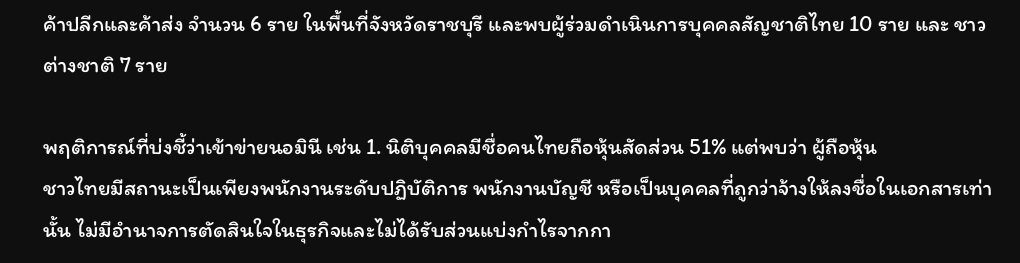ค้าปลีกและค้าส่ง จำนวน 6 ราย ในพื้นที่จังหวัดราชบุรี และพบผู้ร่วมดำเนินการบุคคลสัญชาติไทย 10 ราย และ ชาวต่างชาติ 7 ราย

พฤติการณ์ที่บ่งชี้ว่าเข้าข่ายนอมินี เช่น 1. นิติบุคคลมีชื่อคนไทยถือหุ้นสัดส่วน 51% แต่พบว่า ผู้ถือหุ้น
ชาวไทยมีสถานะเป็นเพียงพนักงานระดับปฏิบัติการ พนักงานบัญชี หรือเป็นบุคคลที่ถูกว่าจ้างให้ลงชื่อในเอกสารเท่านั้น ไม่มีอำนาจการตัดสินใจในธุรกิจและไม่ได้รับส่วนแบ่งกำไรจากกา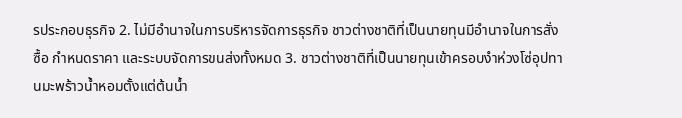รประกอบธุรกิจ 2. ไม่มีอำนาจในการบริหารจัดการธุรกิจ ชาวต่างชาติที่เป็นนายทุนมีอำนาจในการสั่งซื้อ กำหนดราคา และระบบจัดการขนส่งทั้งหมด 3. ชาวต่างชาติที่เป็นนายทุนเข้าครอบงำห่วงโซ่อุปทานมะพร้าวน้ำหอมตั้งแต่ต้นน้ำ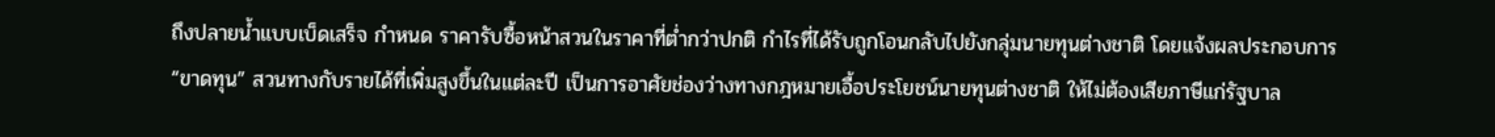ถึงปลายน้ำแบบเบ็ดเสร็จ กำหนด ราคารับซื้อหน้าสวนในราคาที่ต่ำกว่าปกติ กำไรที่ได้รับถูกโอนกลับไปยังกลุ่มนายทุนต่างชาติ โดยแจ้งผลประกอบการ “ขาดทุน” สวนทางกับรายได้ที่เพิ่มสูงขึ้นในแต่ละปี เป็นการอาศัยช่องว่างทางกฎหมายเอื้อประโยชน์นายทุนต่างชาติ ให้ไม่ต้องเสียภาษีแก่รัฐบาล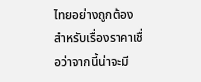ไทยอย่างถูกต้อง สำหรับเรื่องราคาเชื่อว่าจากนี้น่าจะมี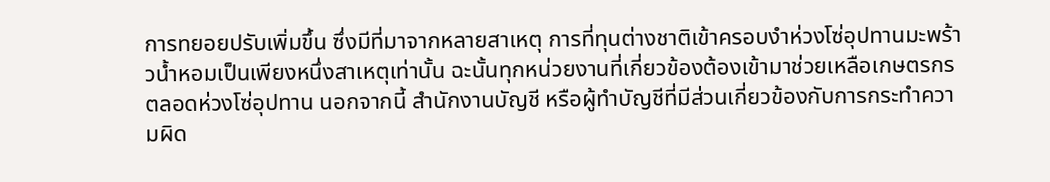การทยอยปรับเพิ่มขึ้น ซึ่งมีที่มาจากหลายสาเหตุ การที่ทุนต่างชาติเข้าครอบงำห่วงโซ่อุปทานมะพร้าวน้ำหอมเป็นเพียงหนึ่งสาเหตุเท่านั้น ฉะนั้นทุกหน่วยงานที่เกี่ยวข้องต้องเข้ามาช่วยเหลือเกษตรกรตลอดห่วงโซ่อุปทาน นอกจากนี้ สำนักงานบัญชี หรือผู้ทำบัญชีที่มีส่วนเกี่ยวข้องกับการกระทำความผิด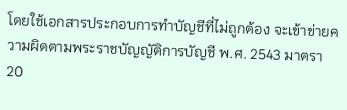โดยใช้เอกสารประกอบการทำบัญชีที่ไม่ถูกต้อง จะเข้าข่ายความผิดตามพระราชบัญญัติการบัญชี พ.ศ. 2543 มาตรา 20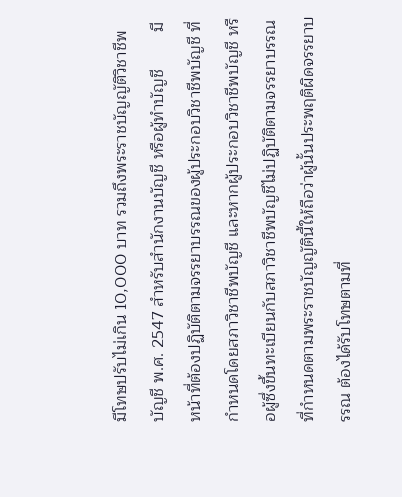มีโทษปรับไม่เกิน 10,000 บาท รวมถึงพระราชบัญญัติวิชาชีพบัญชี พ.ศ. 2547 สำหรับสำนักงานบัญชี หรือผู้ทำบัญชี        มีหน้าที่ต้องปฏิบัติตามจรรยาบรรณของผู้ประกอบวิชาชีพบัญชี ที่กำหนดโดยสภาวิชาชีพบัญชี และหากผู้ประกอบวิชาชีพบัญชี หรือผู้ซึ่งขึ้นทะเบียนกับสภาวิชาชีพบัญชีไม่ปฏิบัติตามจรรยาบรรณที่กำหนดตามพระราชบัญญัตินี้ให้ถือว่าผู้นั้นประพฤติผิดจรรยาบรรณ ต้องได้รับโทษตามที่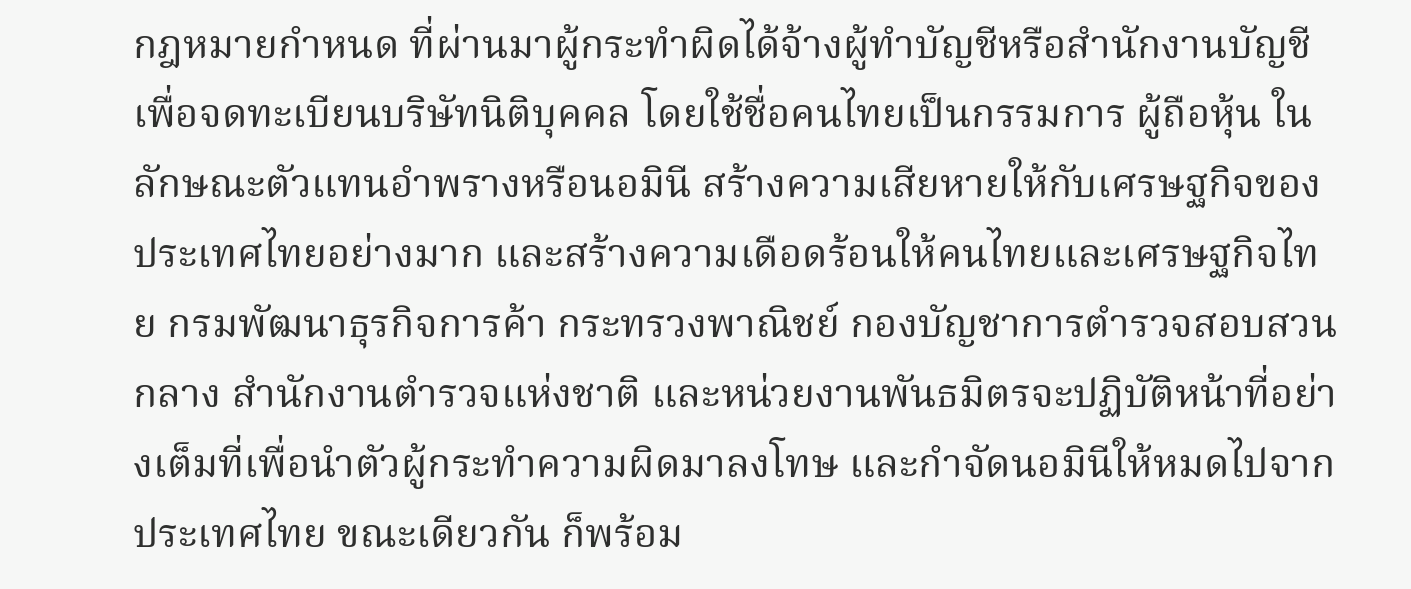กฎหมายกำหนด ที่ผ่านมาผู้กระทำผิดได้จ้างผู้ทำบัญชีหรือสำนักงานบัญชีเพื่อจดทะเบียนบริษัทนิติบุคคล โดยใช้ชื่อคนไทยเป็นกรรมการ ผู้ถือหุ้น ในลักษณะตัวแทนอำพรางหรือนอมินี สร้างความเสียหายให้กับเศรษฐกิจของประเทศไทยอย่างมาก และสร้างความเดือดร้อนให้คนไทยและเศรษฐกิจไทย กรมพัฒนาธุรกิจการค้า กระทรวงพาณิชย์ กองบัญชาการตำรวจสอบสวนกลาง สำนักงานตำรวจแห่งชาติ และหน่วยงานพันธมิตรจะปฏิบัติหน้าที่อย่างเต็มที่เพื่อนำตัวผู้กระทำความผิดมาลงโทษ และกำจัดนอมินีให้หมดไปจากประเทศไทย ขณะเดียวกัน ก็พร้อม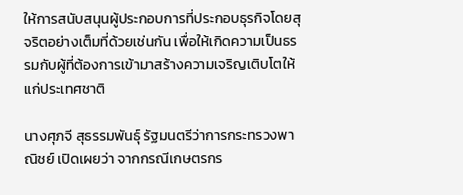ให้การสนับสนุนผู้ประกอบการที่ประกอบธุรกิจโดยสุจริตอย่างเต็มที่ด้วยเช่นกัน เพื่อให้เกิดความเป็นธรรมกับผู้ที่ต้องการเข้ามาสร้างความเจริญเติบโตให้แก่ประเทศชาติ

นางศุภจี สุธรรมพันธุ์ รัฐมนตรีว่าการกระทรวงพาณิชย์ เปิดเผยว่า จากกรณีเกษตรกร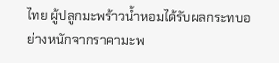ไทย ผู้ปลูกมะพร้าวน้ำหอมได้รับผลกระทบอย่างหนักจากราคามะพ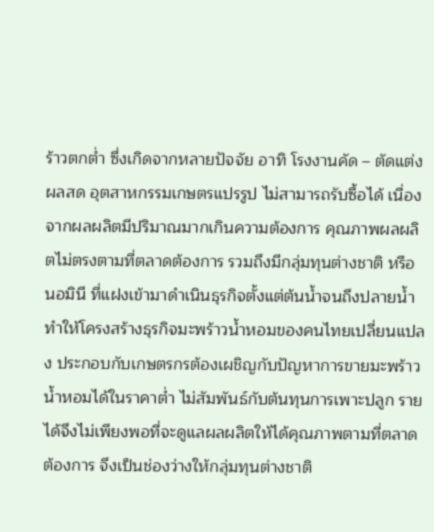ร้าวตกต่ำ ซึ่งเกิดจากหลายปัจจัย อาทิ โรงงานคัด – ตัดแต่งผลสด อุตสาหกรรมเกษตรแปรรูป ไม่สามารถรับซื้อได้ เนื่องจากผลผลิตมีปริมาณมากเกินความต้องการ คุณภาพผลผลิตไม่ตรงตามที่ตลาดต้องการ รวมถึงมีกลุ่มทุนต่างชาติ หรือ นอมินี ที่แฝงเข้ามาดำเนินธุรกิจตั้งแต่ต้นน้ำจนถึงปลายน้ำ ทำให้โครงสร้างธุรกิจมะพร้าวน้ำหอมของคนไทยเปลี่ยนแปลง ประกอบกับเกษตรกรต้องเผชิญกับปัญหาการขายมะพร้าวน้ำหอมได้ในราคาต่ำ ไม่สัมพันธ์กับต้นทุนการเพาะปลูก รายได้จึงไม่เพียงพอที่จะดูแลผลผลิตให้ได้คุณภาพตามที่ตลาดต้องการ จึงเป็นช่องว่างให้กลุ่มทุนต่างชาติ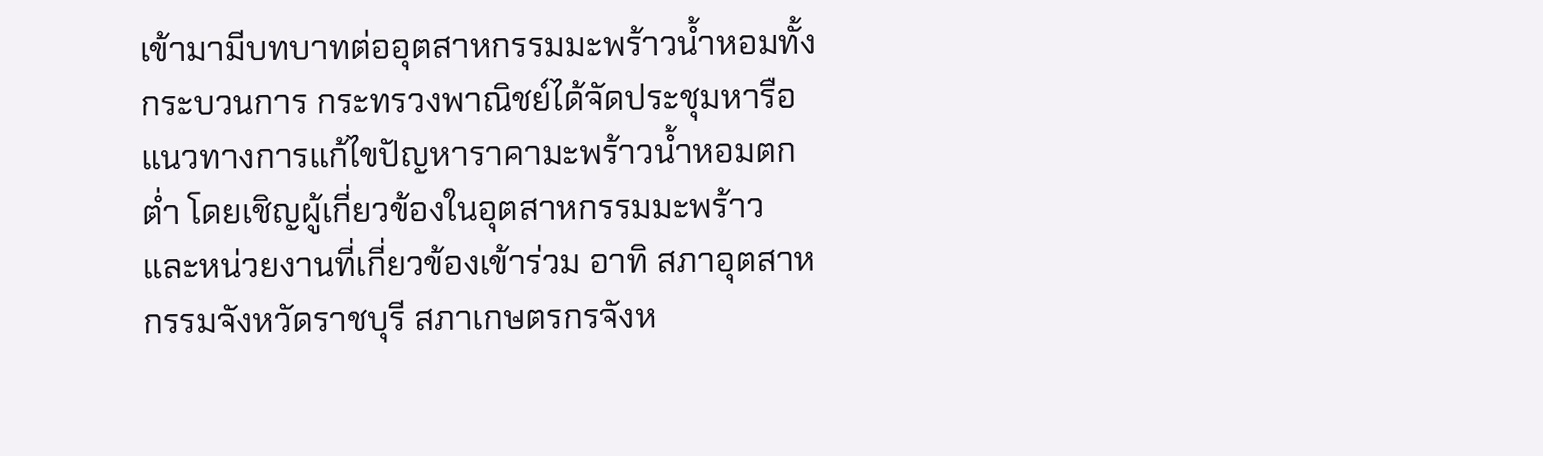เข้ามามีบทบาทต่ออุตสาหกรรมมะพร้าวน้ำหอมทั้งกระบวนการ กระทรวงพาณิชย์ได้จัดประชุมหารือแนวทางการแก้ไขปัญหาราคามะพร้าวน้ำหอมตกต่ำ โดยเชิญผู้เกี่ยวข้องในอุตสาหกรรมมะพร้าว และหน่วยงานที่เกี่ยวข้องเข้าร่วม อาทิ สภาอุตสาหกรรมจังหวัดราชบุรี สภาเกษตรกรจังห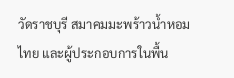วัดราชบุรี สมาคมมะพร้าวน้ำหอมไทย และผู้ประกอบการในพื้น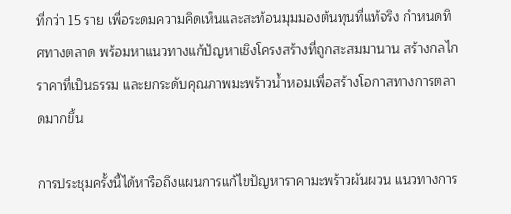ที่กว่า 15 ราย เพื่อระดมความคิดเห็นและสะท้อนมุมมองต้นทุนที่แท้จริง กำหนดทิศทางตลาด พร้อมหาแนวทางแก้ปัญหาเชิงโครงสร้างที่ถูกสะสมมานาน สร้างกลไกราคาที่เป็นธรรม และยกระดับคุณภาพมะพร้าวน้ำหอมเพื่อสร้างโอกาสทางการตลาดมากขึ้น

การประชุมครั้งนี้ได้หารือถึงแผนการแก้ไขปัญหาราคามะพร้าวผันผวน แนวทางการ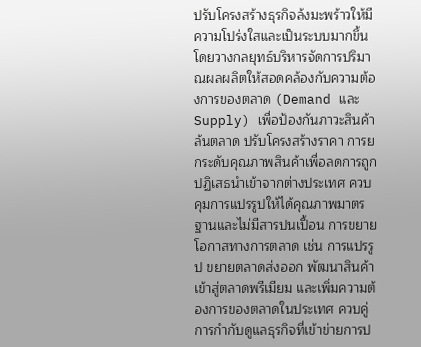ปรับโครงสร้างธุรกิจล้งมะพร้าวให้มีความโปร่งใสและเป็นระบบมากขึ้น โดยวางกลยุทธ์บริหารจัดการปริมาณผลผลิตให้สอดคล้องกับความต้องการของตลาด (Demand และ Supply) เพื่อป้องกันภาวะสินค้าล้นตลาด ปรับโครงสร้างราคา การยกระดับคุณภาพสินค้าเพื่อลดการถูกปฏิเสธนำเข้าจากต่างประเทศ ควบคุมการแปรรูปให้ได้คุณภาพมาตรฐานและไม่มีสารปนเปื้อน การขยายโอกาสทางการตลาด เช่น การแปรรูป ขยายตลาดส่งออก พัฒนาสินค้าเข้าสู่ตลาดพรีเมียม และเพิ่มความต้องการของตลาดในประเทศ ควบคู่การกำกับดูแลธุรกิจที่เข้าข่ายการป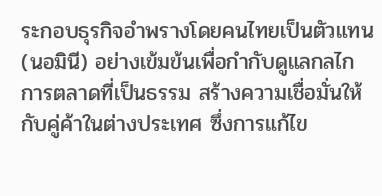ระกอบธุรกิจอำพรางโดยคนไทยเป็นตัวแทน (นอมินี) อย่างเข้มข้นเพื่อกำกับดูแลกลไกการตลาดที่เป็นธรรม สร้างความเชื่อมั่นให้กับคู่ค้าในต่างประเทศ ซึ่งการแก้ไข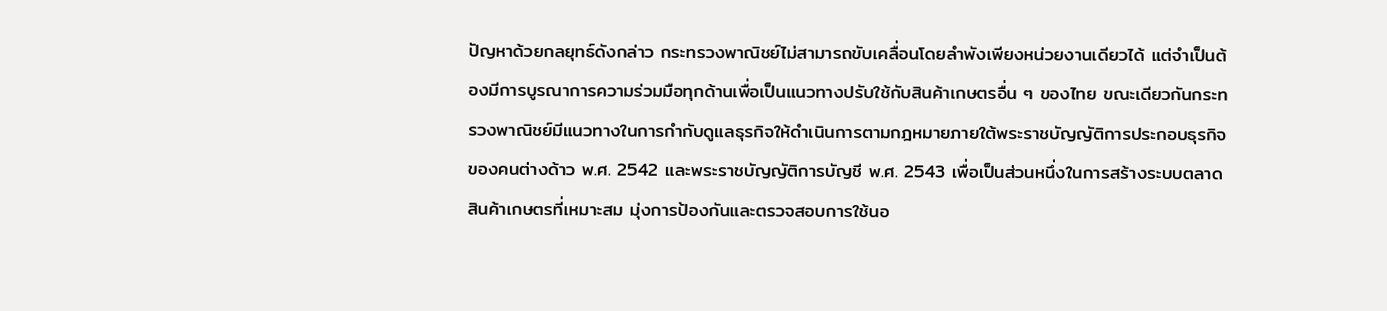ปัญหาด้วยกลยุทธ์ดังกล่าว กระทรวงพาณิชย์ไม่สามารถขับเคลื่อนโดยลำพังเพียงหน่วยงานเดียวได้ แต่จำเป็นต้องมีการบูรณาการความร่วมมือทุกด้านเพื่อเป็นแนวทางปรับใช้กับสินค้าเกษตรอื่น ๆ ของไทย ขณะเดียวกันกระทรวงพาณิชย์มีแนวทางในการกำกับดูแลธุรกิจให้ดำเนินการตามกฎหมายภายใต้พระราชบัญญัติการประกอบธุรกิจของคนต่างด้าว พ.ศ. 2542 และพระราชบัญญัติการบัญชี พ.ศ. 2543 เพื่อเป็นส่วนหนึ่งในการสร้างระบบตลาดสินค้าเกษตรที่เหมาะสม มุ่งการป้องกันและตรวจสอบการใช้นอ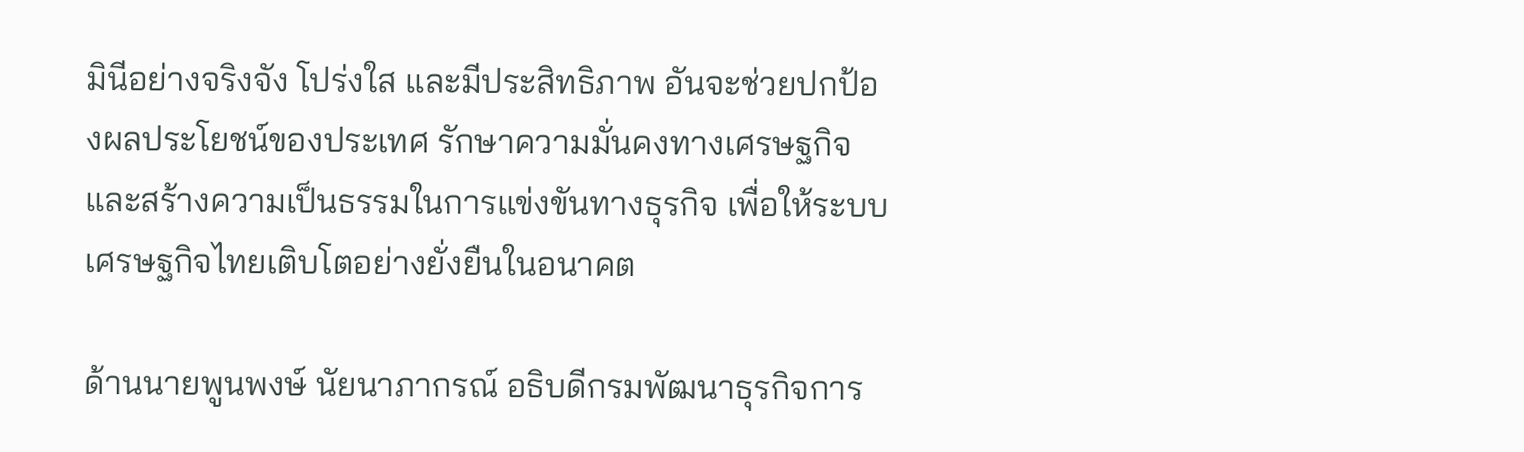มินีอย่างจริงจัง โปร่งใส และมีประสิทธิภาพ อันจะช่วยปกป้องผลประโยชน์ของประเทศ รักษาความมั่นคงทางเศรษฐกิจ และสร้างความเป็นธรรมในการแข่งขันทางธุรกิจ เพื่อให้ระบบเศรษฐกิจไทยเติบโตอย่างยั่งยืนในอนาคต

ด้านนายพูนพงษ์ นัยนาภากรณ์ อธิบดีกรมพัฒนาธุรกิจการ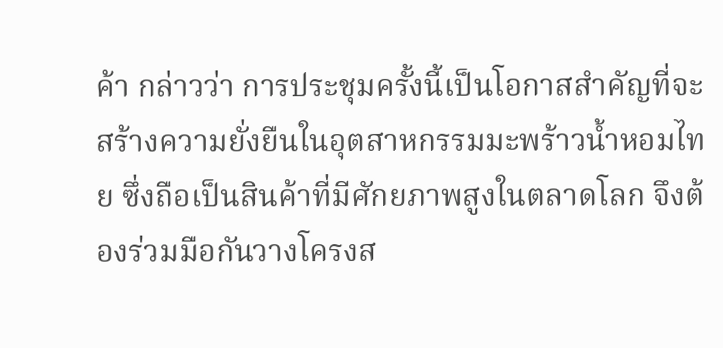ค้า กล่าวว่า การประชุมครั้งนี้เป็นโอกาสสำคัญที่จะสร้างความยั่งยืนในอุตสาหกรรมมะพร้าวน้ำหอมไทย ซึ่งถือเป็นสินค้าที่มีศักยภาพสูงในตลาดโลก จึงต้องร่วมมือกันวางโครงส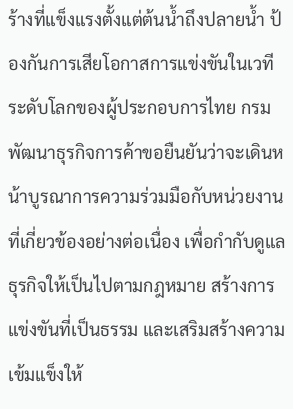ร้างที่แข็งแรงตั้งแต่ต้นน้ำถึงปลายน้ำ ป้องกันการเสียโอกาสการแข่งขันในเวทีระดับโลกของผู้ประกอบการไทย กรมพัฒนาธุรกิจการค้าขอยืนยันว่าจะเดินหน้าบูรณาการความร่วมมือกับหน่วยงานที่เกี่ยวข้องอย่างต่อเนื่อง เพื่อกำกับดูแลธุรกิจให้เป็นไปตามกฎหมาย สร้างการแข่งขันที่เป็นธรรม และเสริมสร้างความเข้มแข็งให้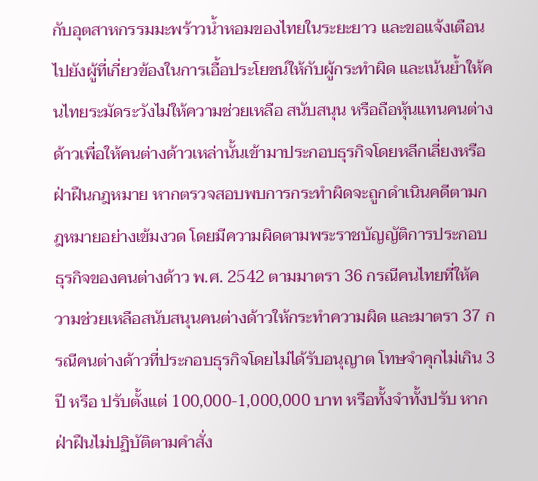กับอุตสาหกรรมมะพร้าวน้ำหอมของไทยในระยะยาว และขอแจ้งเตือนไปยังผู้ที่เกี่ยวข้องในการเอื้อประโยชน์ให้กับผู้กระทำผิด และเน้นย้ำให้คนไทยระมัดระวังไม่ให้ความช่วยเหลือ สนับสนุน หรือถือหุ้นแทนคนต่างด้าวเพื่อให้คนต่างด้าวเหล่านั้นเข้ามาประกอบธุรกิจโดยหลีกเลี่ยงหรือฝ่าฝืนกฎหมาย หากตรวจสอบพบการกระทำผิดจะถูกดำเนินคดีตามกฎหมายอย่างเข้มงวด โดยมีความผิดตามพระราชบัญญัติการประกอบธุรกิจของคนต่างด้าว พ.ศ. 2542 ตามมาตรา 36 กรณีคนไทยที่ให้ความช่วยเหลือสนับสนุนคนต่างด้าวให้กระทำความผิด และมาตรา 37 กรณีคนต่างด้าวที่ประกอบธุรกิจโดยไม่ได้รับอนุญาต โทษจำคุกไม่เกิน 3 ปี หรือ ปรับตั้งแต่ 100,000-1,000,000 บาท หรือทั้งจำทั้งปรับ หากฝ่าฝืนไม่ปฏิบัติตามคำสั่ง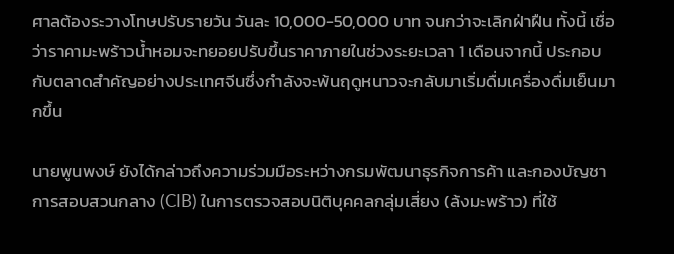ศาลต้องระวางโทษปรับรายวัน วันละ 10,000-50,000 บาท จนกว่าจะเลิกฝ่าฝืน ทั้งนี้ เชื่อว่าราคามะพร้าวน้ำหอมจะทยอยปรับขึ้นราคาภายในช่วงระยะเวลา 1 เดือนจากนี้ ประกอบกับตลาดสำคัญอย่างประเทศจีนซึ่งกำลังจะพ้นฤดูหนาวจะกลับมาเริ่มดื่มเครื่องดื่มเย็นมากขึ้น

นายพูนพงษ์ ยังได้กล่าวถึงความร่วมมือระหว่างกรมพัฒนาธุรกิจการค้า และกองบัญชาการสอบสวนกลาง (CIB) ในการตรวจสอบนิติบุคคลกลุ่มเสี่ยง (ล้งมะพร้าว) ที่ใช้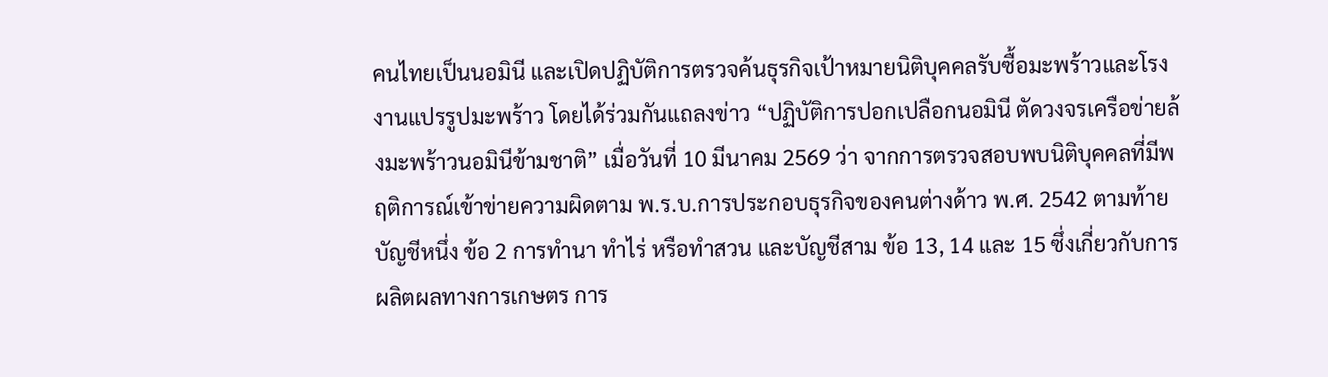คนไทยเป็นนอมินี และเปิดปฏิบัติการตรวจค้นธุรกิจเป้าหมายนิติบุคคลรับซื้อมะพร้าวและโรงงานแปรรูปมะพร้าว โดยได้ร่วมกันแถลงข่าว “ปฏิบัติการปอกเปลือกนอมินี ตัดวงจรเครือข่ายล้งมะพร้าวนอมินีข้ามชาติ” เมื่อวันที่ 10 มีนาคม 2569 ว่า จากการตรวจสอบพบนิติบุคคลที่มีพฤติการณ์เข้าข่ายความผิดตาม พ.ร.บ.การประกอบธุรกิจของคนต่างด้าว พ.ศ. 2542 ตามท้ายบัญชีหนึ่ง ข้อ 2 การทำนา ทำไร่ หรือทำสวน และบัญชีสาม ข้อ 13, 14 และ 15 ซึ่งเกี่ยวกับการผลิตผลทางการเกษตร การ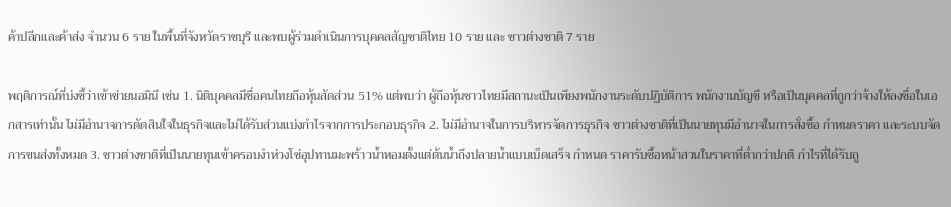ค้าปลีกและค้าส่ง จำนวน 6 ราย ในพื้นที่จังหวัดราชบุรี และพบผู้ร่วมดำเนินการบุคคลสัญชาติไทย 10 ราย และ ชาวต่างชาติ 7 ราย

พฤติการณ์ที่บ่งชี้ว่าเข้าข่ายนอมินี เช่น 1. นิติบุคคลมีชื่อคนไทยถือหุ้นสัดส่วน 51% แต่พบว่า ผู้ถือหุ้นชาวไทยมีสถานะเป็นเพียงพนักงานระดับปฏิบัติการ พนักงานบัญชี หรือเป็นบุคคลที่ถูกว่าจ้างให้ลงชื่อในเอกสารเท่านั้น ไม่มีอำนาจการตัดสินใจในธุรกิจและไม่ได้รับส่วนแบ่งกำไรจากการประกอบธุรกิจ 2. ไม่มีอำนาจในการบริหารจัดการธุรกิจ ชาวต่างชาติที่เป็นนายทุนมีอำนาจในการสั่งซื้อ กำหนดราคา และระบบจัดการขนส่งทั้งหมด 3. ชาวต่างชาติที่เป็นนายทุนเข้าครอบงำห่วงโซ่อุปทานมะพร้าวน้ำหอมตั้งแต่ต้นน้ำถึงปลายน้ำแบบเบ็ดเสร็จ กำหนด ราคารับซื้อหน้าสวนในราคาที่ต่ำกว่าปกติ กำไรที่ได้รับถู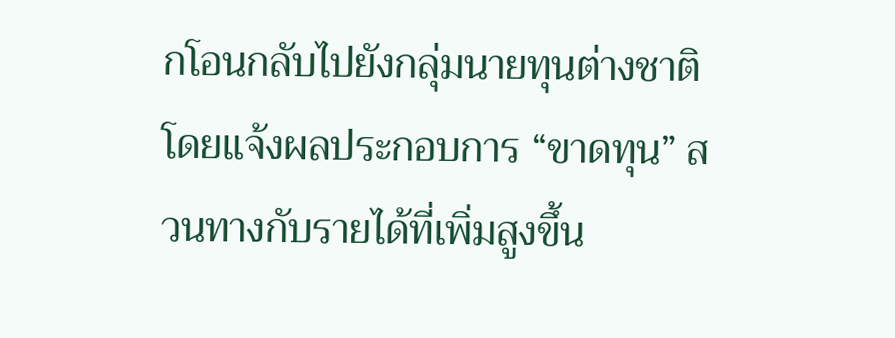กโอนกลับไปยังกลุ่มนายทุนต่างชาติ โดยแจ้งผลประกอบการ “ขาดทุน” สวนทางกับรายได้ที่เพิ่มสูงขึ้น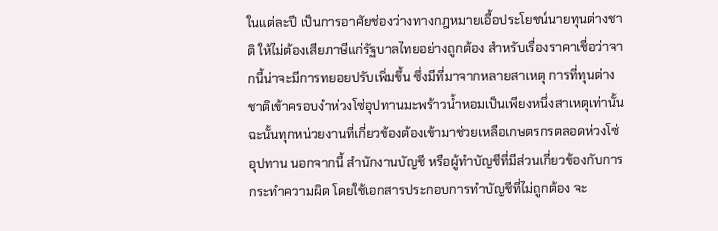ในแต่ละปี เป็นการอาศัยช่องว่างทางกฎหมายเอื้อประโยชน์นายทุนต่างชาติ ให้ไม่ต้องเสียภาษีแก่รัฐบาลไทยอย่างถูกต้อง สำหรับเรื่องราคาเชื่อว่าจากนี้น่าจะมีการทยอยปรับเพิ่มขึ้น ซึ่งมีที่มาจากหลายสาเหตุ การที่ทุนต่างชาติเข้าครอบงำห่วงโซ่อุปทานมะพร้าวน้ำหอมเป็นเพียงหนึ่งสาเหตุเท่านั้น ฉะนั้นทุกหน่วยงานที่เกี่ยวข้องต้องเข้ามาช่วยเหลือเกษตรกรตลอดห่วงโซ่อุปทาน นอกจากนี้ สำนักงานบัญชี หรือผู้ทำบัญชีที่มีส่วนเกี่ยวข้องกับการกระทำความผิด โดยใช้เอกสารประกอบการทำบัญชีที่ไม่ถูกต้อง จะ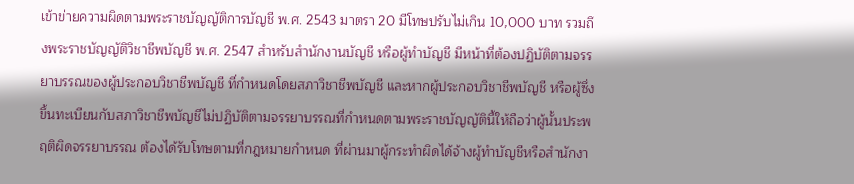เข้าข่ายความผิดตามพระราชบัญญัติการบัญชี พ.ศ. 2543 มาตรา 20 มีโทษปรับไม่เกิน 10,000 บาท รวมถึงพระราชบัญญัติวิชาชีพบัญชี พ.ศ. 2547 สำหรับสำนักงานบัญชี หรือผู้ทำบัญชี มีหน้าที่ต้องปฏิบัติตามจรรยาบรรณของผู้ประกอบวิชาชีพบัญชี ที่กำหนดโดยสภาวิชาชีพบัญชี และหากผู้ประกอบวิชาชีพบัญชี หรือผู้ซึ่งขึ้นทะเบียนกับสภาวิชาชีพบัญชีไม่ปฏิบัติตามจรรยาบรรณที่กำหนดตามพระราชบัญญัตินี้ให้ถือว่าผู้นั้นประพฤติผิดจรรยาบรรณ ต้องได้รับโทษตามที่กฎหมายกำหนด ที่ผ่านมาผู้กระทำผิดได้จ้างผู้ทำบัญชีหรือสำนักงา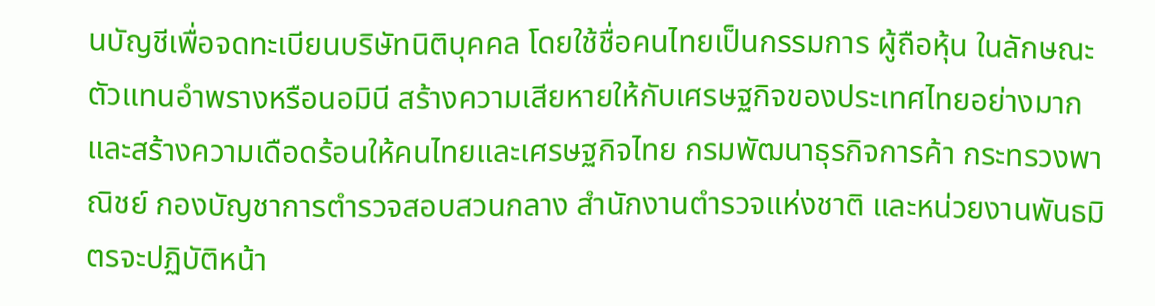นบัญชีเพื่อจดทะเบียนบริษัทนิติบุคคล โดยใช้ชื่อคนไทยเป็นกรรมการ ผู้ถือหุ้น ในลักษณะตัวแทนอำพรางหรือนอมินี สร้างความเสียหายให้กับเศรษฐกิจของประเทศไทยอย่างมาก และสร้างความเดือดร้อนให้คนไทยและเศรษฐกิจไทย กรมพัฒนาธุรกิจการค้า กระทรวงพาณิชย์ กองบัญชาการตำรวจสอบสวนกลาง สำนักงานตำรวจแห่งชาติ และหน่วยงานพันธมิตรจะปฏิบัติหน้า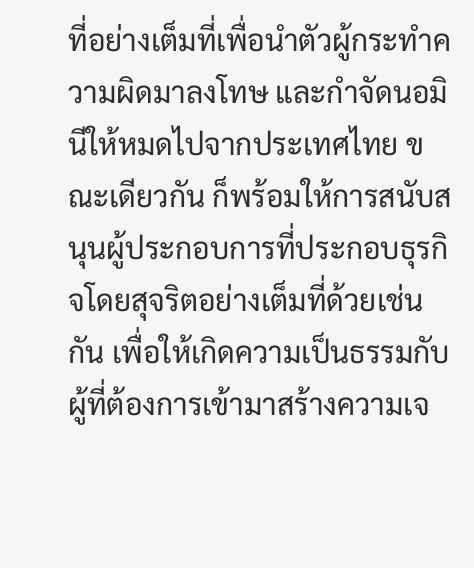ที่อย่างเต็มที่เพื่อนำตัวผู้กระทำความผิดมาลงโทษ และกำจัดนอมินีให้หมดไปจากประเทศไทย ขณะเดียวกัน ก็พร้อมให้การสนับสนุนผู้ประกอบการที่ประกอบธุรกิจโดยสุจริตอย่างเต็มที่ด้วยเช่นกัน เพื่อให้เกิดความเป็นธรรมกับผู้ที่ต้องการเข้ามาสร้างความเจ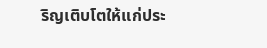ริญเติบโตให้แก่ประ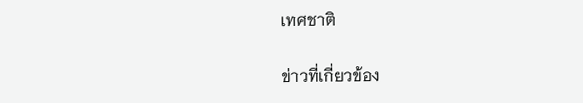เทศชาติ

ข่าวที่เกี่ยวข้อง